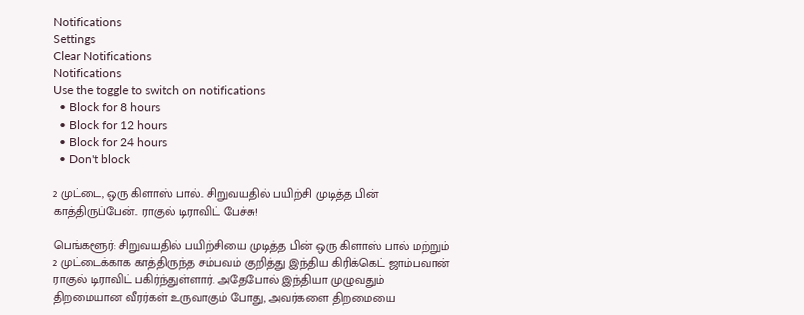Notifications
Settings
Clear Notifications
Notifications
Use the toggle to switch on notifications
  • Block for 8 hours
  • Block for 12 hours
  • Block for 24 hours
  • Don't block

2 முட்டை, ஒரு கிளாஸ் பால்.. சிறுவயதில் பயிற்சி முடித்த பின் காத்திருப்பேன்.. ராகுல் டிராவிட் பேச்சு!

பெங்களூர்: சிறுவயதில் பயிற்சியை முடித்த பின் ஒரு கிளாஸ் பால் மற்றும் 2 முட்டைக்காக காத்திருந்த சம்பவம் குறித்து இந்திய கிரிக்கெட் ஜாம்பவான் ராகுல் டிராவிட் பகிர்ந்துள்ளார். அதேபோல் இந்தியா முழுவதும் திறமையான வீரர்கள் உருவாகும் போது, அவர்களை திறமையை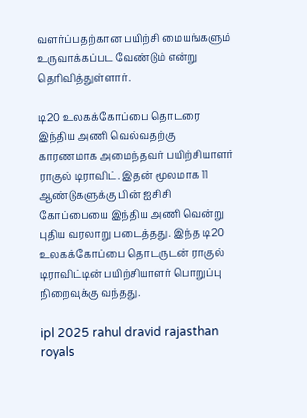வளர்ப்பதற்கான பயிற்சி மையங்களும் உருவாக்கப்பட வேண்டும் என்று தெரிவித்துள்ளார்.

டி20 உலகக்கோப்பை தொடரை இந்திய அணி வெல்வதற்கு காரணமாக அமைந்தவர் பயிற்சியாளர் ராகுல் டிராவிட். இதன் மூலமாக 11 ஆண்டுகளுக்கு பின் ஐசிசி கோப்பையை இந்திய அணி வென்று புதிய வரலாறு படைத்தது. இந்த டி20 உலகக்கோப்பை தொடருடன் ராகுல் டிராவிட்டின் பயிற்சியாளர் பொறுப்பு நிறைவுக்கு வந்தது.

ipl 2025 rahul dravid rajasthan royals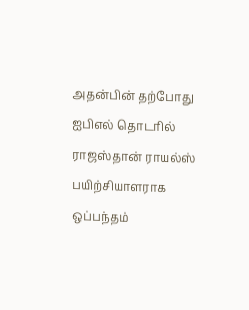அதன்பின் தற்போது ஐபிஎல் தொடரில் ராஜஸ்தான் ராயல்ஸ் பயிற்சியாளராக ஒப்பந்தம்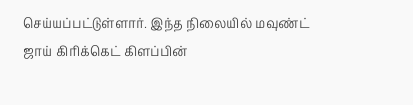செய்யப்பட்டுள்ளார். இந்த நிலையில் மவுண்ட் ஜாய் கிரிக்கெட் கிளப்பின்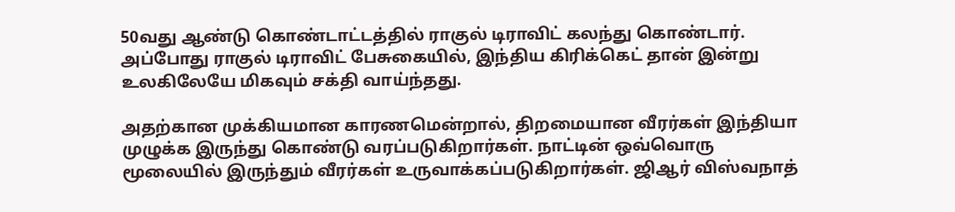50வது ஆண்டு கொண்டாட்டத்தில் ராகுல் டிராவிட் கலந்து கொண்டார். அப்போது ராகுல் டிராவிட் பேசுகையில், இந்திய கிரிக்கெட் தான் இன்று உலகிலேயே மிகவும் சக்தி வாய்ந்தது.

அதற்கான முக்கியமான காரணமென்றால், திறமையான வீரர்கள் இந்தியா முழுக்க இருந்து கொண்டு வரப்படுகிறார்கள். நாட்டின் ஒவ்வொரு மூலையில் இருந்தும் வீரர்கள் உருவாக்கப்படுகிறார்கள். ஜிஆர் விஸ்வநாத்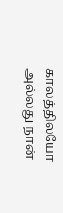காலத்திலயோ அல்லது நான்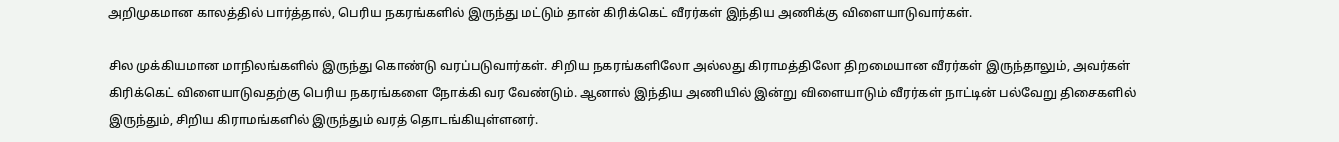அறிமுகமான காலத்தில் பார்த்தால், பெரிய நகரங்களில் இருந்து மட்டும் தான் கிரிக்கெட் வீரர்கள் இந்திய அணிக்கு விளையாடுவார்கள்.

சில முக்கியமான மாநிலங்களில் இருந்து கொண்டு வரப்படுவார்கள். சிறிய நகரங்களிலோ அல்லது கிராமத்திலோ திறமையான வீரர்கள் இருந்தாலும், அவர்கள் கிரிக்கெட் விளையாடுவதற்கு பெரிய நகரங்களை நோக்கி வர வேண்டும். ஆனால் இந்திய அணியில் இன்று விளையாடும் வீரர்கள் நாட்டின் பல்வேறு திசைகளில் இருந்தும், சிறிய கிராமங்களில் இருந்தும் வரத் தொடங்கியுள்ளனர்.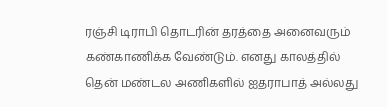ரஞ்சி டிராபி தொடரின் தரத்தை அனைவரும் கண்காணிக்க வேண்டும். எனது காலத்தில் தென் மண்டல அணிகளில் ஐதராபாத் அல்லது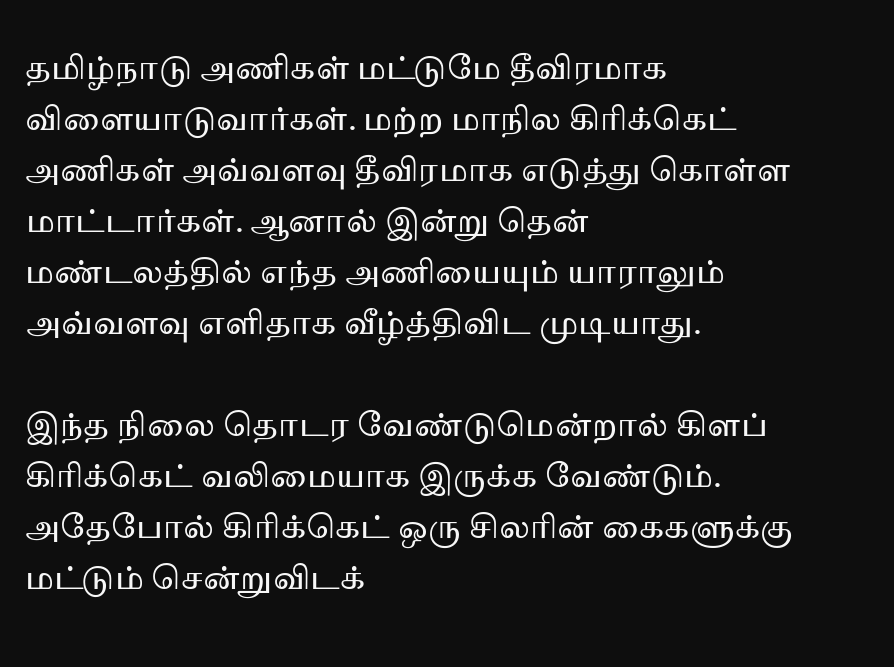தமிழ்நாடு அணிகள் மட்டுமே தீவிரமாக விளையாடுவார்கள். மற்ற மாநில கிரிக்கெட் அணிகள் அவ்வளவு தீவிரமாக எடுத்து கொள்ள மாட்டார்கள். ஆனால் இன்று தென் மண்டலத்தில் எந்த அணியையும் யாராலும் அவ்வளவு எளிதாக வீழ்த்திவிட முடியாது.

இந்த நிலை தொடர வேண்டுமென்றால் கிளப் கிரிக்கெட் வலிமையாக இருக்க வேண்டும். அதேபோல் கிரிக்கெட் ஒரு சிலரின் கைகளுக்கு மட்டும் சென்றுவிடக்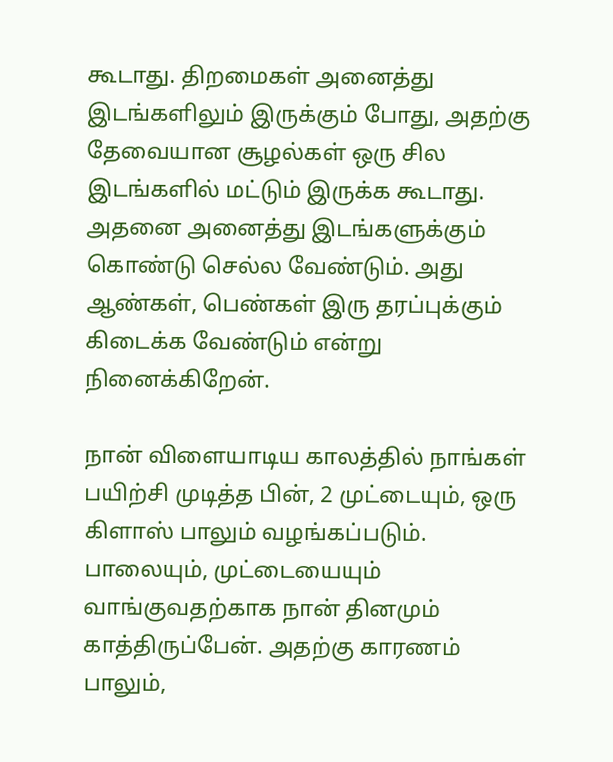கூடாது. திறமைகள் அனைத்து இடங்களிலும் இருக்கும் போது, அதற்கு தேவையான சூழல்கள் ஒரு சில இடங்களில் மட்டும் இருக்க கூடாது. அதனை அனைத்து இடங்களுக்கும் கொண்டு செல்ல வேண்டும். அது ஆண்கள், பெண்கள் இரு தரப்புக்கும் கிடைக்க வேண்டும் என்று நினைக்கிறேன்.

நான் விளையாடிய காலத்தில் நாங்கள் பயிற்சி முடித்த பின், 2 முட்டையும், ஒரு கிளாஸ் பாலும் வழங்கப்படும். பாலையும், முட்டையையும் வாங்குவதற்காக நான் தினமும் காத்திருப்பேன். அதற்கு காரணம் பாலும்,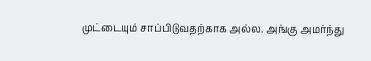முட்டையும் சாப்பிடுவதற்காக அல்ல. அங்கு அமர்ந்து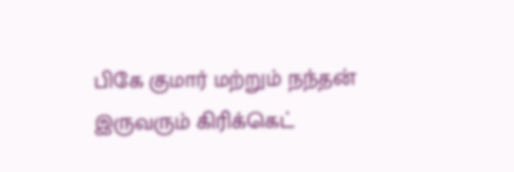பிகே குமார் மற்றும் நந்தன் இருவரும் கிரிக்கெட்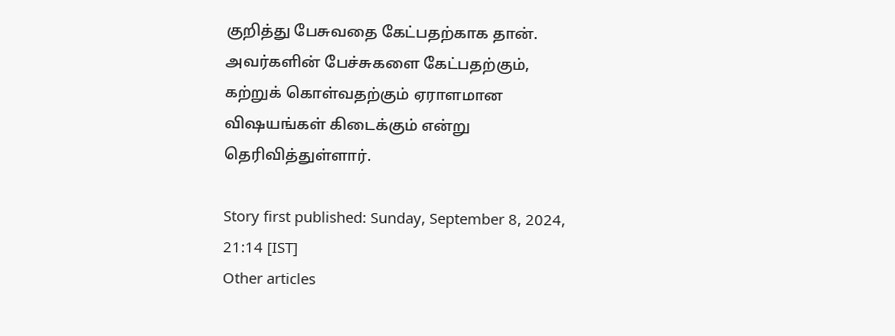குறித்து பேசுவதை கேட்பதற்காக தான். அவர்களின் பேச்சுகளை கேட்பதற்கும், கற்றுக் கொள்வதற்கும் ஏராளமான விஷயங்கள் கிடைக்கும் என்று தெரிவித்துள்ளார்.

Story first published: Sunday, September 8, 2024, 21:14 [IST]
Other articles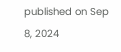published on Sep 8, 2024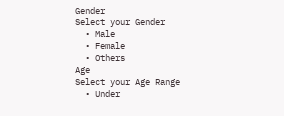Gender
Select your Gender
  • Male
  • Female
  • Others
Age
Select your Age Range
  • Under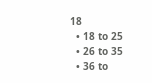18
  • 18 to 25
  • 26 to 35
  • 36 to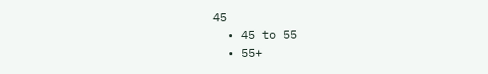45
  • 45 to 55
  • 55+